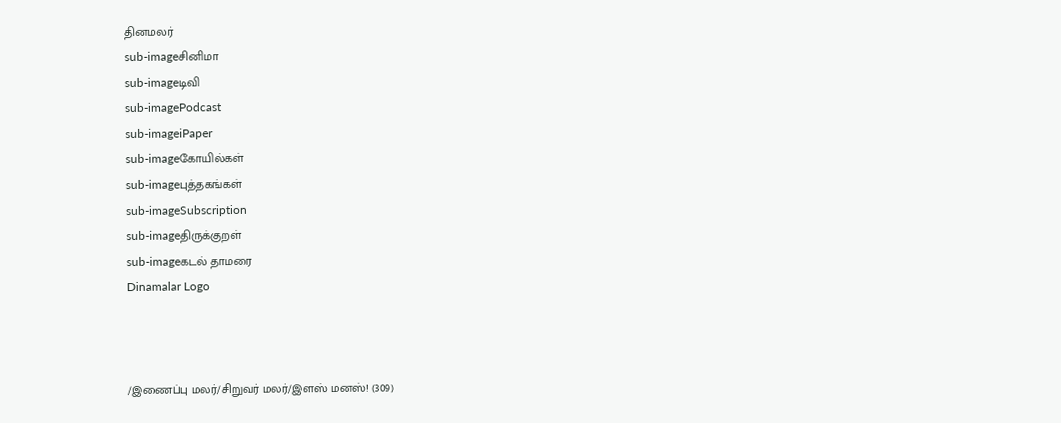தினமலர்
sub-imageசினிமா
sub-imageடிவி
sub-imagePodcast
sub-imageiPaper
sub-imageகோயில்கள்
sub-imageபுத்தகங்கள்
sub-imageSubscription
sub-imageதிருக்குறள்
sub-imageகடல் தாமரை
Dinamalar Logo



/இணைப்பு மலர்/சிறுவர் மலர்/இளஸ் மனஸ்! (309)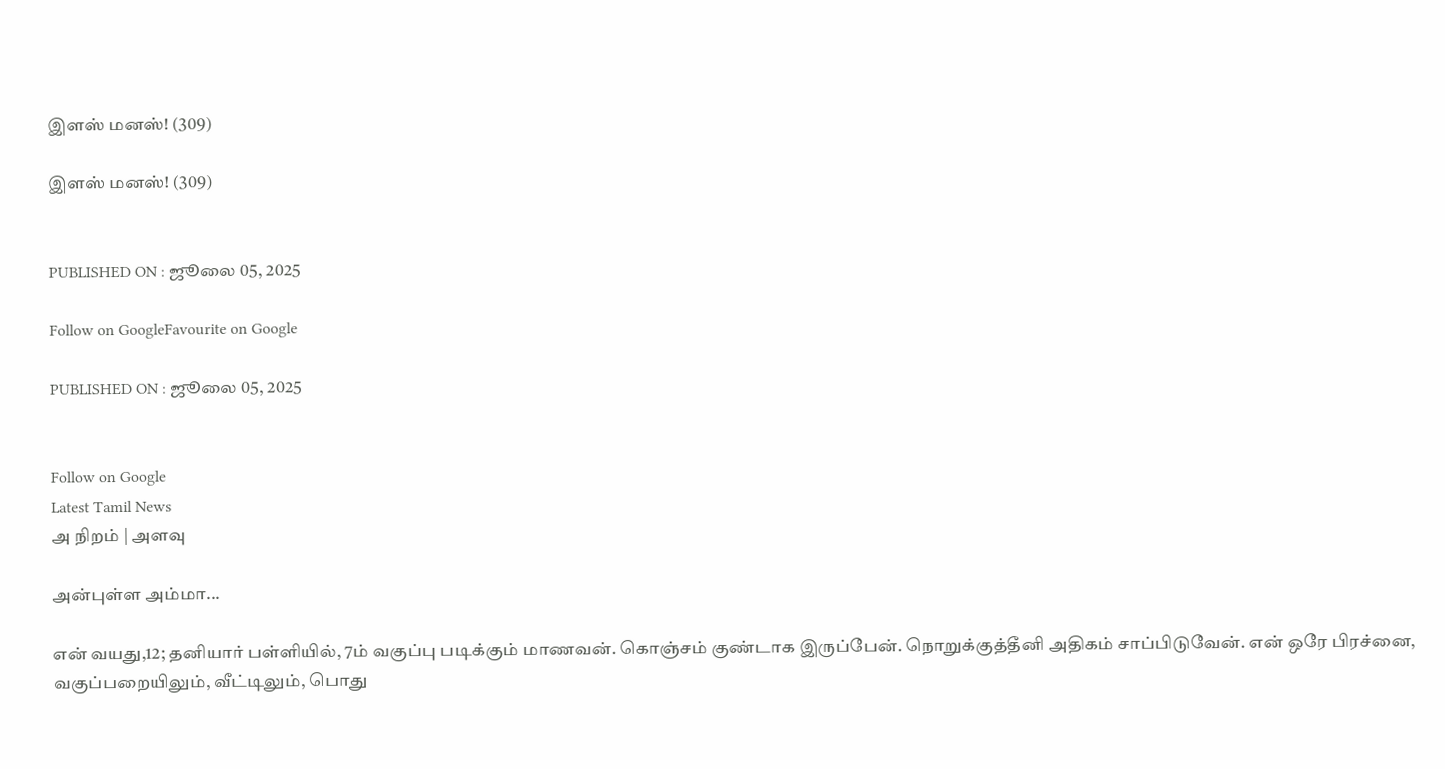இளஸ் மனஸ்! (309)

இளஸ் மனஸ்! (309)


PUBLISHED ON : ஜூலை 05, 2025

Follow on GoogleFavourite on Google

PUBLISHED ON : ஜூலை 05, 2025


Follow on Google
Latest Tamil News
அ நிறம் | அளவு

அன்புள்ள அம்மா...

என் வயது,12; தனியார் பள்ளியில், 7ம் வகுப்பு படிக்கும் மாணவன். கொஞ்சம் குண்டாக இருப்பேன். நொறுக்குத்தீனி அதிகம் சாப்பிடுவேன். என் ஒரே பிரச்னை, வகுப்பறையிலும், வீட்டிலும், பொது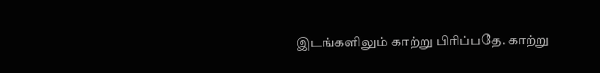இடங்களிலும் காற்று பிரிப்பதே. காற்று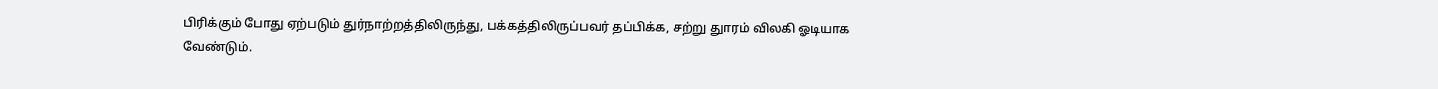பிரிக்கும் போது ஏற்படும் துர்நாற்றத்திலிருந்து, பக்கத்திலிருப்பவர் தப்பிக்க, சற்று துாரம் விலகி ஓடியாக வேண்டும்.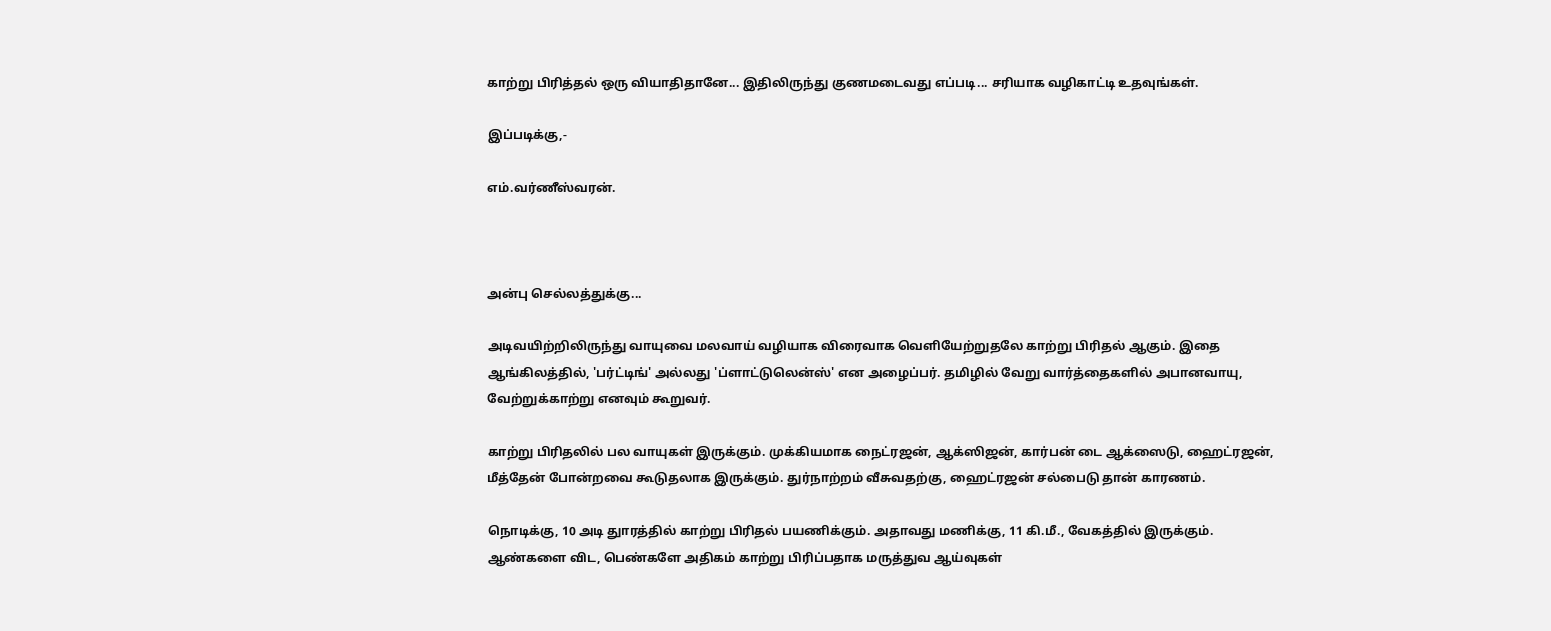காற்று பிரித்தல் ஒரு வியாதிதானே... இதிலிருந்து குணமடைவது எப்படி... சரியாக வழிகாட்டி உதவுங்கள்.

இப்படிக்கு,-

எம்.வர்ணீஸ்வரன்.



அன்பு செல்லத்துக்கு...

அடிவயிற்றிலிருந்து வாயுவை மலவாய் வழியாக விரைவாக வெளியேற்றுதலே காற்று பிரிதல் ஆகும். இதை ஆங்கிலத்தில், 'பர்ட்டிங்' அல்லது 'ப்ளாட்டுலென்ஸ்' என அழைப்பர். தமிழில் வேறு வார்த்தைகளில் அபானவாயு, வேற்றுக்காற்று எனவும் கூறுவர்.

காற்று பிரிதலில் பல வாயுகள் இருக்கும். முக்கியமாக நைட்ரஜன், ஆக்ஸிஜன், கார்பன் டை ஆக்ஸைடு, ஹைட்ரஜன், மீத்தேன் போன்றவை கூடுதலாக இருக்கும். துர்நாற்றம் வீசுவதற்கு, ஹைட்ரஜன் சல்பைடு தான் காரணம்.

நொடிக்கு, 10 அடி துாரத்தில் காற்று பிரிதல் பயணிக்கும். அதாவது மணிக்கு, 11 கி.மீ., வேகத்தில் இருக்கும். ஆண்களை விட, பெண்களே அதிகம் காற்று பிரிப்பதாக மருத்துவ ஆய்வுகள்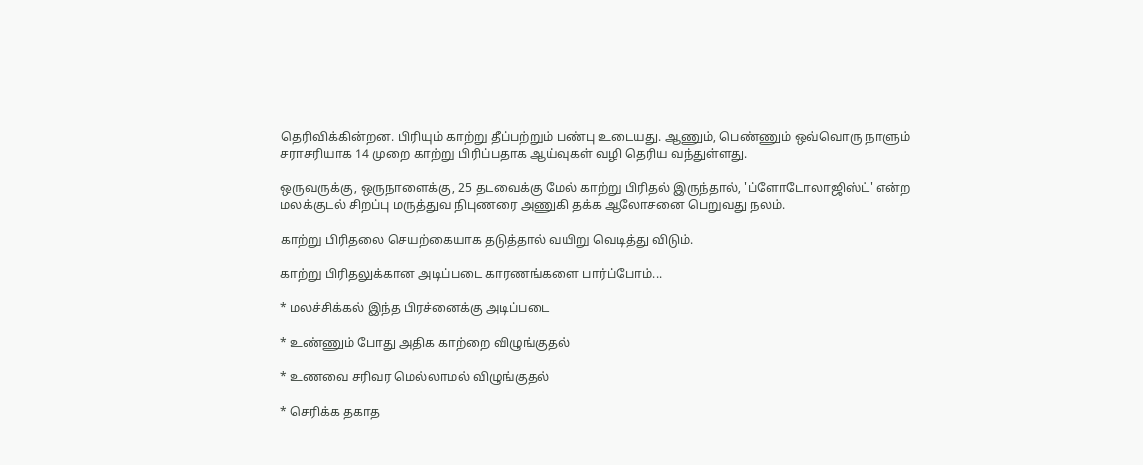தெரிவிக்கின்றன. பிரியும் காற்று தீப்பற்றும் பண்பு உடையது. ஆணும், பெண்ணும் ஒவ்வொரு நாளும் சராசரியாக 14 முறை காற்று பிரிப்பதாக ஆய்வுகள் வழி தெரிய வந்துள்ளது.

ஒருவருக்கு, ஒருநாளைக்கு, 25 தடவைக்கு மேல் காற்று பிரிதல் இருந்தால், 'ப்ளோடோலாஜிஸ்ட்' என்ற மலக்குடல் சிறப்பு மருத்துவ நிபுணரை அணுகி தக்க ஆலோசனை பெறுவது நலம்.

காற்று பிரிதலை செயற்கையாக தடுத்தால் வயிறு வெடித்து விடும்.

காற்று பிரிதலுக்கான அடிப்படை காரணங்களை பார்ப்போம்...

* மலச்சிக்கல் இந்த பிரச்னைக்கு அடிப்படை

* உண்ணும் போது அதிக காற்றை விழுங்குதல்

* உணவை சரிவர மெல்லாமல் விழுங்குதல்

* செரிக்க தகாத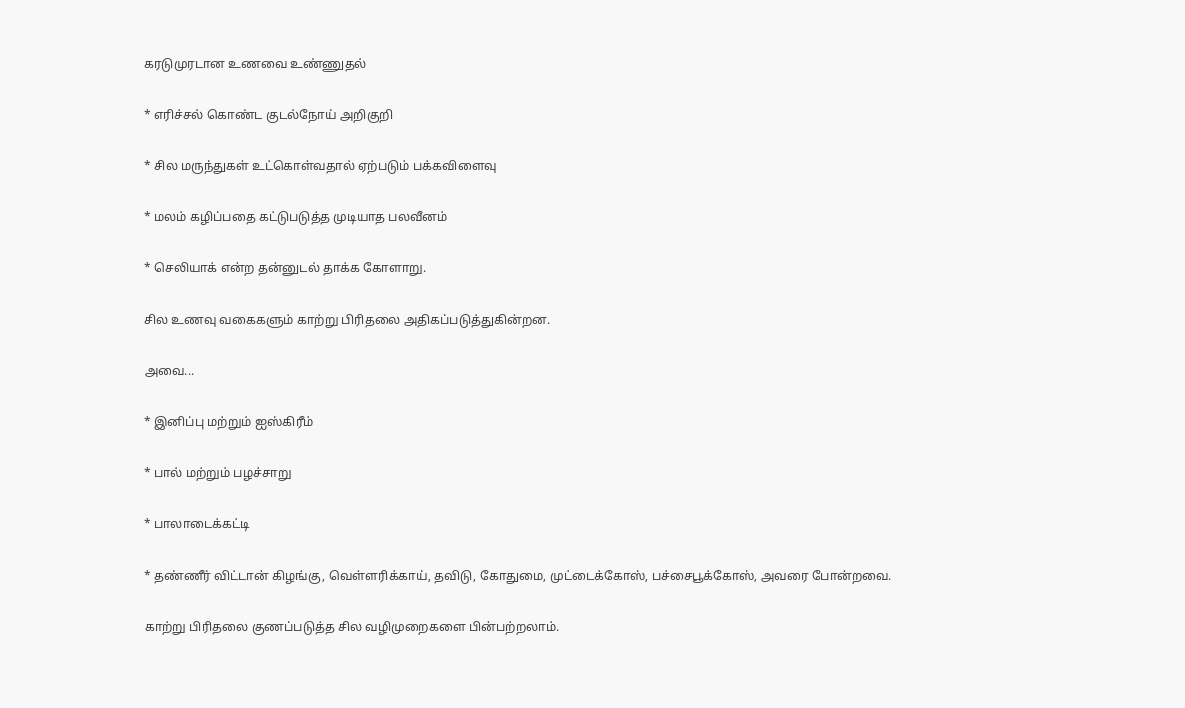கரடுமுரடான உணவை உண்ணுதல்

* எரிச்சல் கொண்ட குடல்நோய் அறிகுறி

* சில மருந்துகள் உட்கொள்வதால் ஏற்படும் பக்கவிளைவு

* மலம் கழிப்பதை கட்டுபடுத்த முடியாத பலவீனம்

* செலியாக் என்ற தன்னுடல் தாக்க கோளாறு.

சில உணவு வகைகளும் காற்று பிரிதலை அதிகப்படுத்துகின்றன.

அவை...

* இனிப்பு மற்றும் ஐஸ்கிரீம்

* பால் மற்றும் பழச்சாறு

* பாலாடைக்கட்டி

* தண்ணீர் விட்டான் கிழங்கு, வெள்ளரிக்காய், தவிடு, கோதுமை, முட்டைக்கோஸ், பச்சைபூக்கோஸ், அவரை போன்றவை.

காற்று பிரிதலை குணப்படுத்த சில வழிமுறைகளை பின்பற்றலாம்.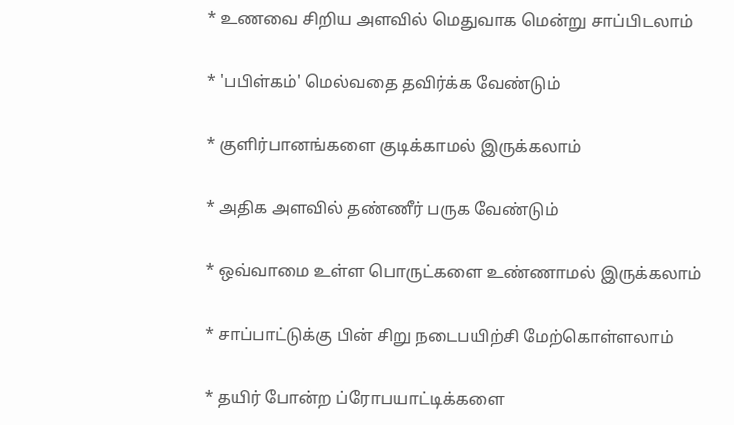* உணவை சிறிய அளவில் மெதுவாக மென்று சாப்பிடலாம்

* 'பபிள்கம்' மெல்வதை தவிர்க்க வேண்டும்

* குளிர்பானங்களை குடிக்காமல் இருக்கலாம்

* அதிக அளவில் தண்ணீர் பருக வேண்டும்

* ஒவ்வாமை உள்ள பொருட்களை உண்ணாமல் இருக்கலாம்

* சாப்பாட்டுக்கு பின் சிறு நடைபயிற்சி மேற்கொள்ளலாம்

* தயிர் போன்ற ப்ரோபயாட்டிக்களை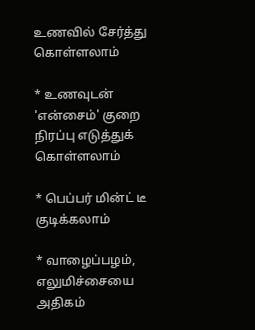உணவில் சேர்த்து கொள்ளலாம்

* உணவுடன் 'என்சைம்' குறை நிரப்பு எடுத்துக் கொள்ளலாம்

* பெப்பர் மின்ட் டீ குடிக்கலாம்

* வாழைப்பழம், எலுமிச்சையை அதிகம்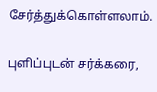சேர்த்துக்கொள்ளலாம்.

புளிப்புடன் சர்க்கரை,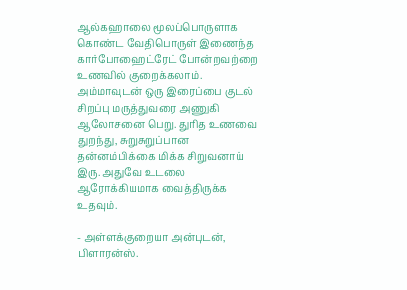ஆல்கஹாலை மூலப்பொருளாக கொண்ட வேதிபொருள் இணைந்த கார்போஹைட்ரேட் போன்றவற்றை உணவில் குறைக்கலாம். அம்மாவுடன் ஒரு இரைப்பை குடல் சிறப்பு மருத்துவரை அணுகி ஆலோசனை பெறு. துரித உணவை துறந்து, சுறுசுறுப்பான தன்னம்பிக்கை மிக்க சிறுவனாய் இரு. அதுவே உடலை ஆரோக்கியமாக வைத்திருக்க உதவும்.

- அள்ளக்குறையா அன்புடன், பிளாரன்ஸ்.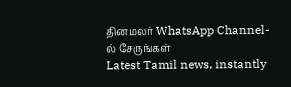தினமலர் WhatsApp Channel-ல் சேருங்கள்
Latest Tamil news, instantly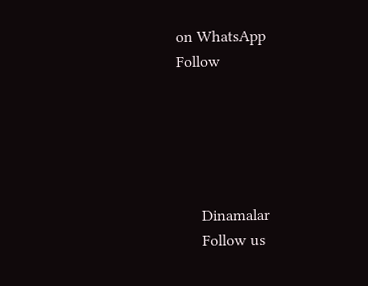on WhatsApp
Follow





      Dinamalar
      Follow us